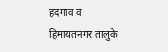हदगाव व हिमायतनगर तालुके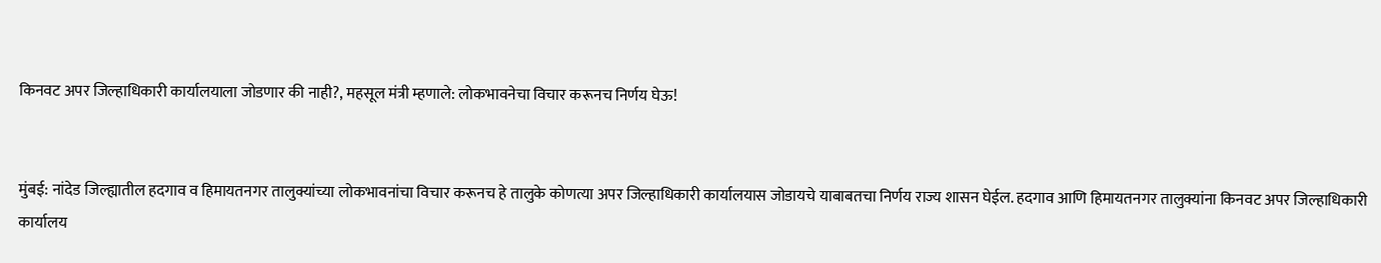किनवट अपर जिल्हाधिकारी कार्यालयाला जोडणार की नाही?, महसूल मंत्री म्हणाले: लोकभावनेचा विचार करूनच निर्णय घेऊ!


मुंबई: नांदेड जिल्ह्यातील हदगाव व हिमायतनगर तालुक्यांच्या लोकभावनांचा विचार करूनच हे तालुके कोणत्या अपर जिल्हाधिकारी कार्यालयास जोडायचे याबाबतचा निर्णय राज्य शासन घेईल. हदगाव आणि हिमायतनगर तालुक्यांना किनवट अपर जिल्हाधिकारी कार्यालय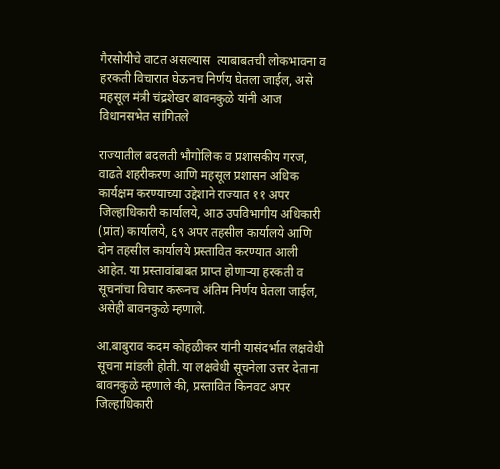गैरसोयीचे वाटत असल्यास  त्याबाबतची लोकभावना व हरकती विचारात घेऊनच निर्णय घेतला जाईल, असे महसूल मंत्री चंद्रशेखर बावनकुळे यांनी आज विधानसभेत सांगितले

राज्यातील बदलती भौगोलिक व प्रशासकीय गरज, वाढते शहरीकरण आणि महसूल प्रशासन अधिक कार्यक्षम करण्याच्या उद्देशाने राज्यात ११ अपर जिल्हाधिकारी कार्यालये, आठ उपविभागीय अधिकारी (प्रांत) कार्यालये, ६९ अपर तहसील कार्यालये आणि दोन तहसील कार्यालये प्रस्तावित करण्यात आली आहेत. या प्रस्तावांबाबत प्राप्त होणाऱ्या हरकती व सूचनांचा विचार करूनच अंतिम निर्णय घेतला जाईल, असेही बावनकुळे म्हणाले.

आ.बाबुराव कदम कोहळीकर यांनी यासंदर्भात लक्षवेधी सूचना मांडली होती. या लक्षवेधी सूचनेला उत्तर देताना बावनकुळे म्हणाले की, प्रस्तावित किनवट अपर जिल्हाधिकारी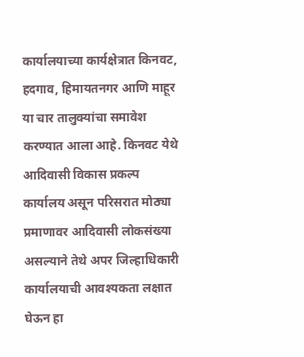कार्यालयाच्या कार्यक्षेत्रात किनवट, हदगाव, हिमायतनगर आणि माहूर या चार तालुक्यांचा समावेश करण्यात आला आहे. किनवट येथे आदिवासी विकास प्रकल्प कार्यालय असून परिसरात मोठ्या प्रमाणावर आदिवासी लोकसंख्या असल्याने तेथे अपर जिल्हाधिकारी कार्यालयाची आवश्यकता लक्षात घेऊन हा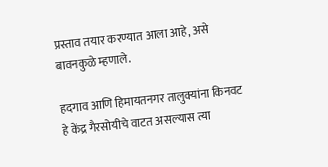प्रस्ताव तयार करण्यात आला आहे, असे बावनकुळे म्हणाले.

हदगाव आणि हिमायतनगर तालुक्यांना किनवट हे केंद्र गैरसोयीचे वाटत असल्यास त्या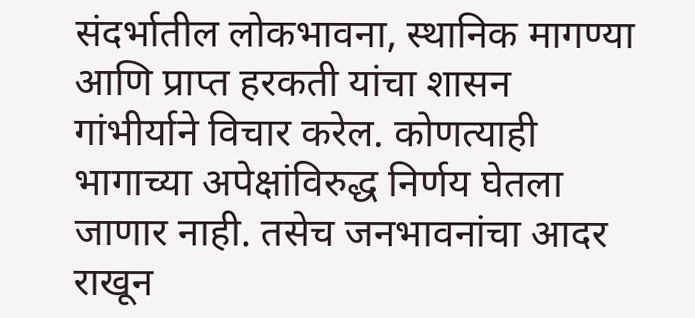संदर्भातील लोकभावना, स्थानिक मागण्या आणि प्राप्त हरकती यांचा शासन गांभीर्याने विचार करेल. कोणत्याही भागाच्या अपेक्षांविरुद्ध निर्णय घेतला जाणार नाही. तसेच जनभावनांचा आदर राखून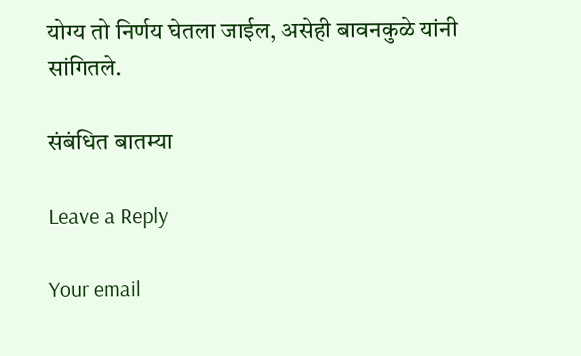योग्य तो निर्णय घेतला जाईल, असेही बावनकुळे यांनी सांगितले.

संबंधित बातम्या

Leave a Reply

Your email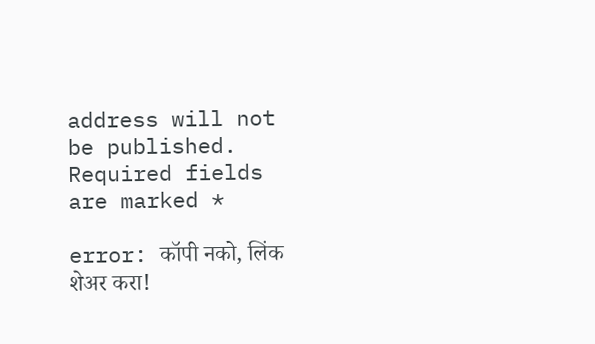address will not be published. Required fields are marked *

error: कॉपी नको, लिंक शेअर करा!